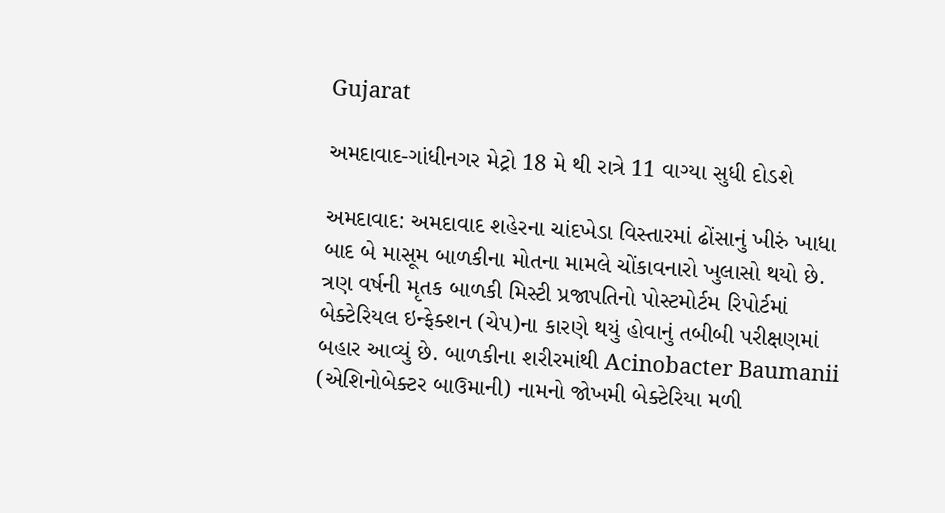Gujarat

અમદાવાદ-ગાંધીનગર મેટ્રો 18 મે થી રાત્રે 11 વાગ્યા સુધી દોડશે

અમદાવાદ: અમદાવાદ શહેરના ચાંદખેડા વિસ્તારમાં ઢોંસાનું ખીરું ખાધા બાદ બે માસૂમ બાળકીના મોતના મામલે ચોંકાવનારો ખુલાસો થયો છે. ત્રણ વર્ષની મૃતક બાળકી મિસ્ટી પ્રજાપતિનો પોસ્ટમોર્ટમ રિપોર્ટમાં બેક્ટેરિયલ ઇન્ફેક્શન (ચેપ)ના કારણે થયું હોવાનું તબીબી પરીક્ષણમાં બહાર આવ્યું છે. બાળકીના શરીરમાંથી Acinobacter Baumanii (એશિનોબેક્ટર બાઉમાની) નામનો જોખમી બેક્ટેરિયા મળી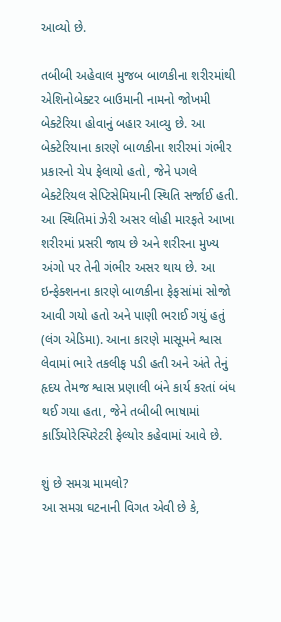આવ્યો છે.

તબીબી અહેવાલ મુજબ બાળકીના શરીરમાંથી એશિનોબેક્ટર બાઉમાની નામનો જોખમી બેક્ટેરિયા હોવાનું બહાર આવ્યુ છે. આ બેક્ટેરિયાના કારણે બાળકીના શરીરમાં ગંભીર પ્રકારનો ચેપ ફેલાયો હતો, જેને પગલે બેક્ટેરિયલ સેપ્ટિસેમિયાની સ્થિતિ સર્જાઈ હતી. આ સ્થિતિમાં ઝેરી અસર લોહી મારફતે આખા શરીરમાં પ્રસરી જાય છે અને શરીરના મુખ્ય અંગો પર તેની ગંભીર અસર થાય છે. આ ઇન્ફેક્શનના કારણે બાળકીના ફેફસાંમાં સોજો આવી ગયો હતો અને પાણી ભરાઈ ગયું હતું (લંગ એડિમા). આના કારણે માસૂમને શ્વાસ લેવામાં ભારે તકલીફ પડી હતી અને અંતે તેનું હૃદય તેમજ શ્વાસ પ્રણાલી બંને કાર્ય કરતાં બંધ થઈ ગયા હતા, જેને તબીબી ભાષામાં કાર્ડિયોરેસ્પિરેટરી ફેલ્યોર કહેવામાં આવે છે.

શું છે સમગ્ર મામલો?
આ સમગ્ર ઘટનાની વિગત એવી છે કે,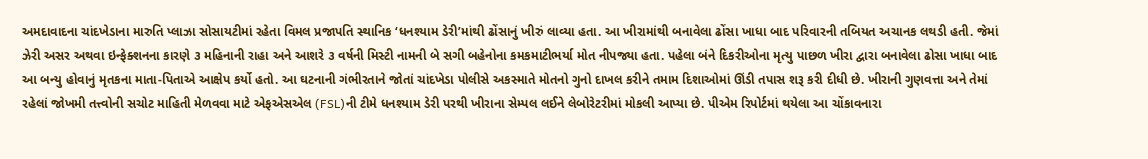અમદાવાદના ચાંદખેડાના મારુતિ પ્લાઝા સોસાયટીમાં રહેતા વિમલ પ્રજાપતિ સ્થાનિક ‘ધનશ્યામ ડેરી’માંથી ઢોંસાનું ખીરું લાવ્યા હતા. આ ખીરામાંથી બનાવેલા ઢોંસા ખાધા બાદ પરિવારની તબિયત અચાનક લથડી હતી. જેમાં ઝેરી અસર અથવા ઇન્ફેક્શનના કારણે ૩ મહિનાની રાહા અને આશરે ૩ વર્ષની મિસ્ટી નામની બે સગી બહેનોના કમકમાટીભર્યા મોત નીપજ્યા હતા. પહેલા બંને દિકરીઓના મૃત્યુ પાછળ ખીરા દ્વારા બનાવેલા ઢોસા ખાધા બાદ આ બન્યુ હોવાનું મૃતકના માતા-પિતાએ આક્ષેપ કર્યો હતો. આ ઘટનાની ગંભીરતાને જોતાં ચાંદખેડા પોલીસે અકસ્માતે મોતનો ગુનો દાખલ કરીને તમામ દિશાઓમાં ઊંડી તપાસ શરૂ કરી દીધી છે. ખીરાની ગુણવત્તા અને તેમાં રહેલાં જોખમી તત્ત્વોની સચોટ માહિતી મેળવવા માટે એફએસએલ (FSL)ની ટીમે ધનશ્યામ ડેરી પરથી ખીરાના સેમ્પલ લઈને લેબોરેટરીમાં મોકલી આપ્યા છે. પીએમ રિપોર્ટમાં થયેલા આ ચોંકાવનારા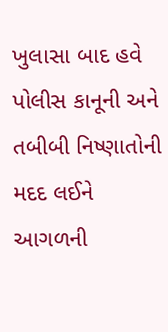ખુલાસા બાદ હવે પોલીસ કાનૂની અને તબીબી નિષ્ણાતોની મદદ લઈને આગળની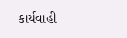કાર્યવાહી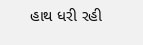હાથ ધરી રહી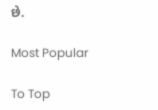છે.

Most Popular

To Top